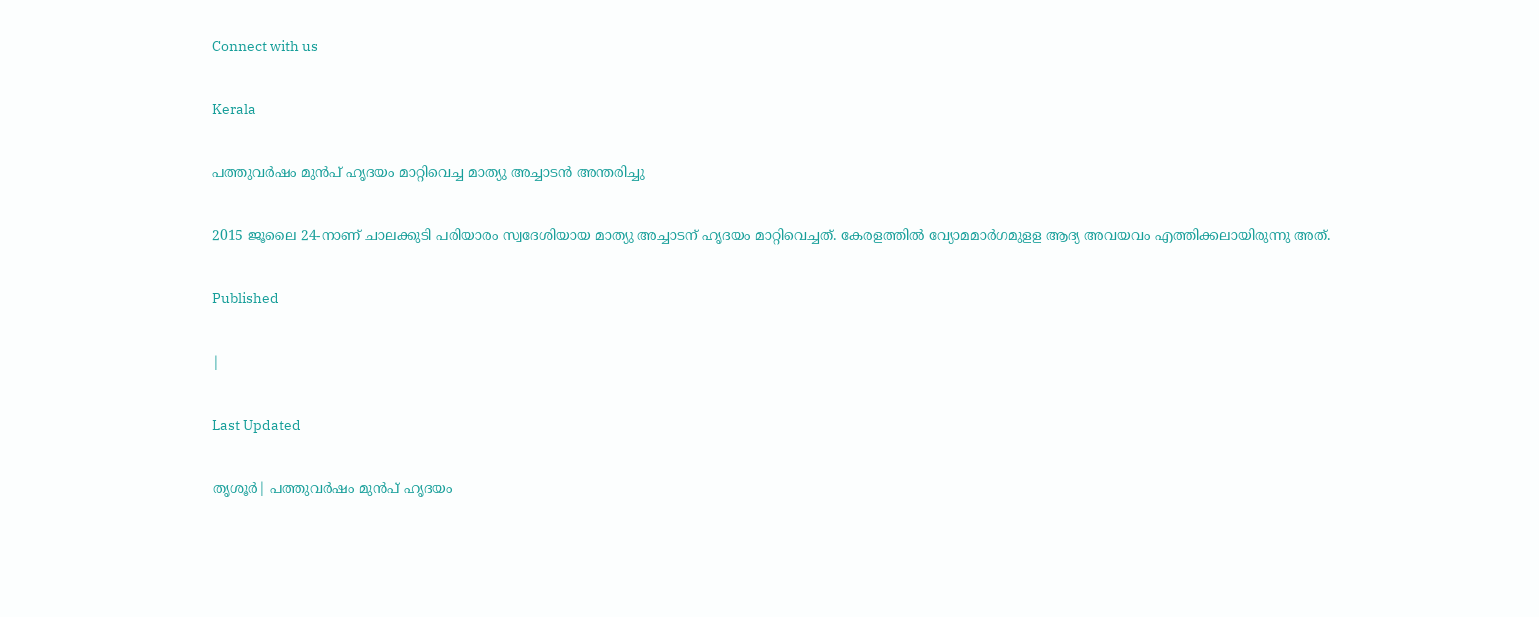Connect with us

Kerala

പത്തുവര്‍ഷം മുന്‍പ് ഹൃദയം മാറ്റിവെച്ച മാത്യു അച്ചാടന്‍ അന്തരിച്ചു

2015 ജൂലൈ 24-നാണ് ചാലക്കുടി പരിയാരം സ്വദേശിയായ മാത്യു അച്ചാടന് ഹൃദയം മാറ്റിവെച്ചത്. കേരളത്തില്‍ വ്യോമമാര്‍ഗമുളള ആദ്യ അവയവം എത്തിക്കലായിരുന്നു അത്.

Published

|

Last Updated

തൃശൂര്‍| പത്തുവര്‍ഷം മുന്‍പ് ഹൃദയം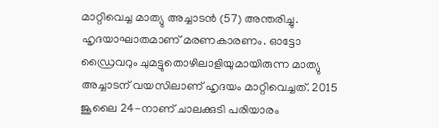മാറ്റിവെച്ച മാത്യു അച്ചാടന്‍ (57) അന്തരിച്ചു. ഹൃദയാഘാതമാണ് മരണകാരണം. ഓട്ടോ ഡ്രൈവറും ചുമട്ടുതൊഴിലാളിയുമായിരുന്ന മാത്യു അച്ചാടന് വയസിലാണ് ഹൃദയം മാറ്റിവെച്ചത്. 2015 ജൂലൈ 24-നാണ് ചാലക്കുടി പരിയാരം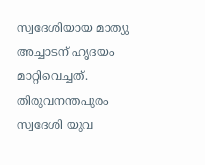സ്വദേശിയായ മാത്യു അച്ചാടന് ഹൃദയം മാറ്റിവെച്ചത്. തിരുവനന്തപുരം സ്വദേശി യുവ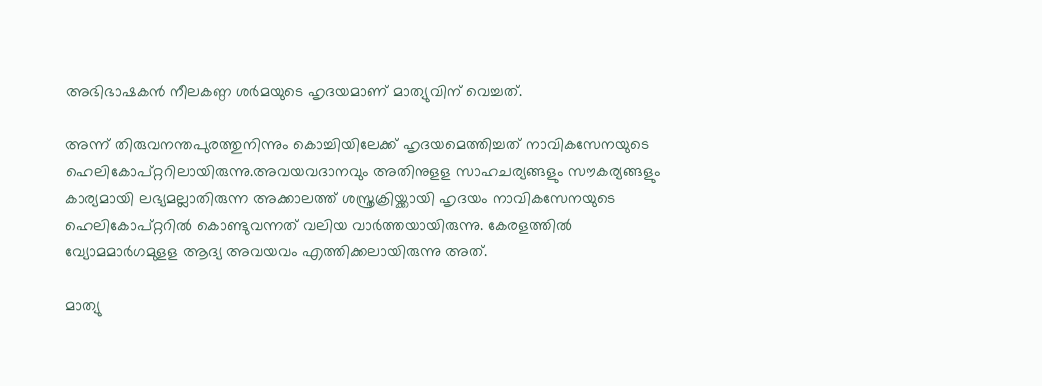അഭിഭാഷകന്‍ നീലകണ്ഠ ശര്‍മയുടെ ഹൃദയമാണ് മാത്യുവിന് വെച്ചത്.

അന്ന് തിരുവനന്തപുരത്തുനിന്നും കൊച്ചിയിലേക്ക് ഹൃദയമെത്തിച്ചത് നാവികസേനയുടെ ഹെലികോപ്റ്ററിലായിരുന്നു.അവയവദാനവും അതിനുളള സാഹചര്യങ്ങളും സൗകര്യങ്ങളും കാര്യമായി ലഭ്യമല്ലാതിരുന്ന അക്കാലത്ത് ശസ്ത്രക്രിയ്ക്കായി ഹൃദയം നാവികസേനയുടെ ഹെലികോപ്റ്ററില്‍ കൊണ്ടുവന്നത് വലിയ വാര്‍ത്തയായിരുന്നു. കേരളത്തില്‍ വ്യോമമാര്‍ഗമുളള ആദ്യ അവയവം എത്തിക്കലായിരുന്നു അത്.

മാത്യു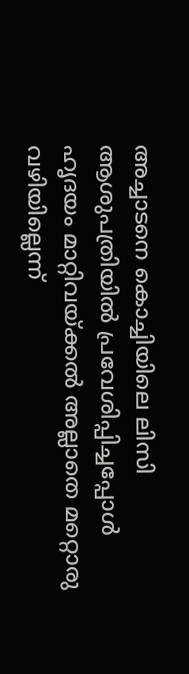അച്ചാടനെ കൊച്ചിയിലെ ലിസി ആശുപത്രിയില്‍ പ്രവേശിപ്പിച്ചപ്പോള്‍ ഹൃദയം മാറ്റിവയ്ക്കല്‍ അല്ലാതെ മറ്റൊരു വഴിയില്ലെന്ന്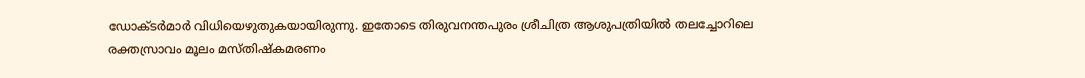ഡോക്ടര്‍മാര്‍ വിധിയെഴുതുകയായിരുന്നു. ഇതോടെ തിരുവനന്തപുരം ശ്രീചിത്ര ആശുപത്രിയില്‍ തലച്ചോറിലെ രക്തസ്രാവം മൂലം മസ്തിഷ്‌കമരണം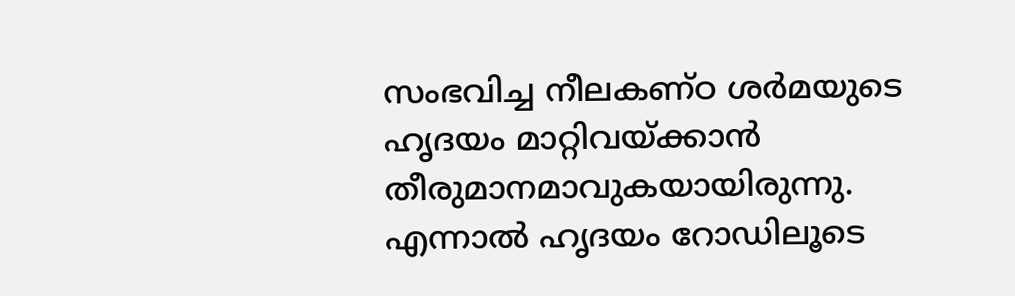സംഭവിച്ച നീലകണ്ഠ ശര്‍മയുടെ ഹൃദയം മാറ്റിവയ്ക്കാന്‍ തീരുമാനമാവുകയായിരുന്നു. എന്നാല്‍ ഹൃദയം റോഡിലൂടെ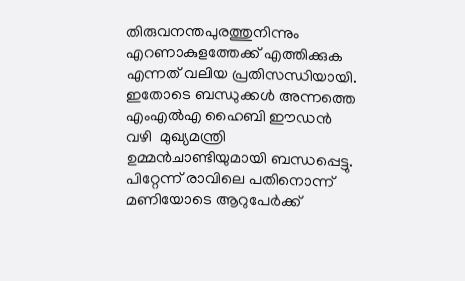തിരുവനന്തപുരത്തുനിന്നും എറണാകുളത്തേക്ക് എത്തിക്കുക എന്നത് വലിയ പ്രതിസന്ധിയായി. ഇതോടെ ബന്ധുക്കള്‍ അന്നത്തെ എംഎല്‍എ ഹൈബി ഈഡന്‍ വഴി  മുഖ്യമന്ത്രി ഉമ്മന്‍ചാണ്ടിയുമായി ബന്ധപ്പെട്ടു. പിറ്റേന്ന് രാവിലെ പതിനൊന്ന് മണിയോടെ ആറുപേര്‍ക്ക്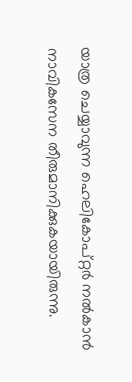യാത്ര ചെയ്യാവുന്ന ഹെലികോപ്റ്റര്‍ നല്‍കാന്‍ നാവികസേന തീരുമാനിക്കുകയായിരുന്നു.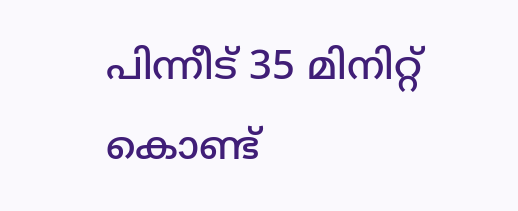പിന്നീട് 35 മിനിറ്റ് കൊണ്ട്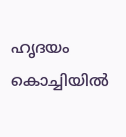ഹൃദയം കൊച്ചിയില്‍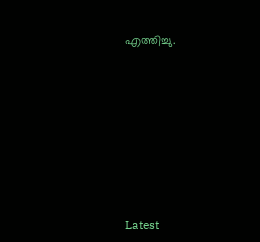എത്തിച്ചു.









Latest